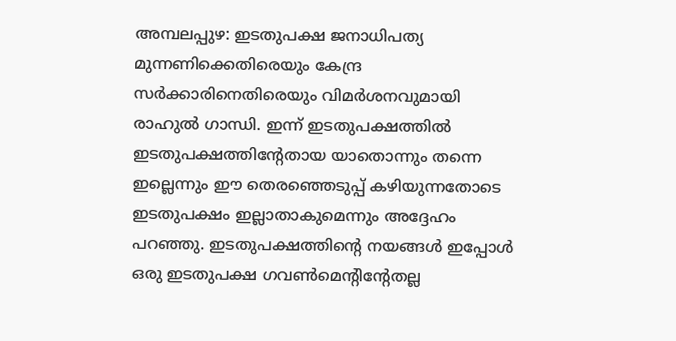അമ്പലപ്പുഴ: ഇടതുപക്ഷ ജനാധിപത്യ മുന്നണിക്കെതിരെയും കേന്ദ്ര സർക്കാരിനെതിരെയും വിമർശനവുമായി രാഹുൽ ഗാന്ധി. ഇന്ന് ഇടതുപക്ഷത്തിൽ ഇടതുപക്ഷത്തിന്റേതായ യാതൊന്നും തന്നെ ഇല്ലെന്നും ഈ തെരഞ്ഞെടുപ്പ് കഴിയുന്നതോടെ ഇടതുപക്ഷം ഇല്ലാതാകുമെന്നും അദ്ദേഹം പറഞ്ഞു. ഇടതുപക്ഷത്തിന്റെ നയങ്ങൾ ഇപ്പോൾ ഒരു ഇടതുപക്ഷ ഗവൺമെന്റിന്റേതല്ല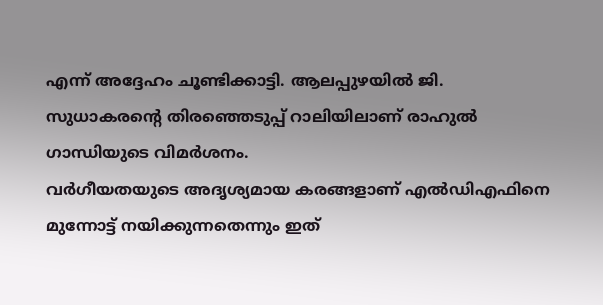എന്ന് അദ്ദേഹം ചൂണ്ടിക്കാട്ടി. ആലപ്പുഴയിൽ ജി. സുധാകരന്റെ തിരഞ്ഞെടുപ്പ് റാലിയിലാണ് രാഹുൽ ഗാന്ധിയുടെ വിമർശനം.
വർഗീയതയുടെ അദൃശ്യമായ കരങ്ങളാണ് എൽഡിഎഫിനെ മുന്നോട്ട് നയിക്കുന്നതെന്നും ഇത്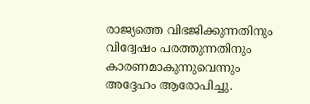രാജ്യത്തെ വിഭജിക്കുന്നതിനും വിദ്വേഷം പരത്തുന്നതിനും കാരണമാകുന്നുവെന്നും അദ്ദേഹം ആരോപിച്ചു.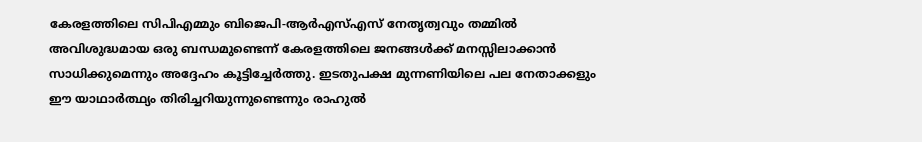കേരളത്തിലെ സിപിഎമ്മും ബിജെപി-ആർഎസ്എസ് നേതൃത്വവും തമ്മിൽ അവിശുദ്ധമായ ഒരു ബന്ധമുണ്ടെന്ന് കേരളത്തിലെ ജനങ്ങൾക്ക് മനസ്സിലാക്കാൻ സാധിക്കുമെന്നും അദ്ദേഹം കൂട്ടിച്ചേർത്തു. ഇടതുപക്ഷ മുന്നണിയിലെ പല നേതാക്കളും ഈ യാഥാർത്ഥ്യം തിരിച്ചറിയുന്നുണ്ടെന്നും രാഹുൽ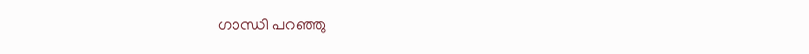ഗാന്ധി പറഞ്ഞു